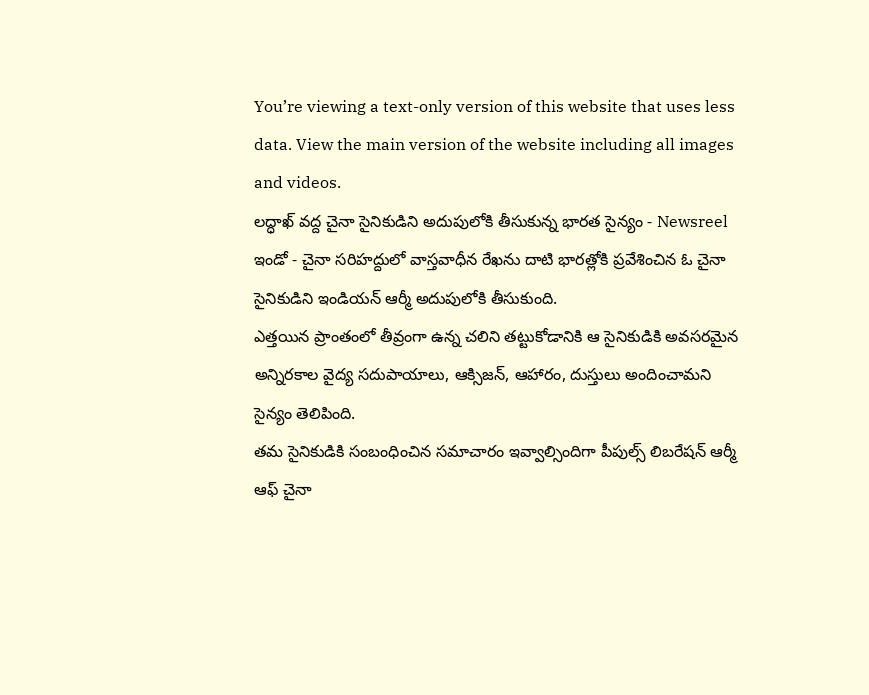You’re viewing a text-only version of this website that uses less data. View the main version of the website including all images and videos.
లద్ధాఖ్ వద్ద చైనా సైనికుడిని అదుపులోకి తీసుకున్న భారత సైన్యం - Newsreel
ఇండో - చైనా సరిహద్దులో వాస్తవాధీన రేఖను దాటి భారత్లోకి ప్రవేశించిన ఓ చైనా సైనికుడిని ఇండియన్ ఆర్మీ అదుపులోకి తీసుకుంది.
ఎత్తయిన ప్రాంతంలో తీవ్రంగా ఉన్న చలిని తట్టుకోడానికి ఆ సైనికుడికి అవసరమైన అన్నిరకాల వైద్య సదుపాయాలు, ఆక్సిజన్, ఆహారం, దుస్తులు అందించామని సైన్యం తెలిపింది.
తమ సైనికుడికి సంబంధించిన సమాచారం ఇవ్వాల్సిందిగా పీపుల్స్ లిబరేషన్ ఆర్మీ ఆఫ్ చైనా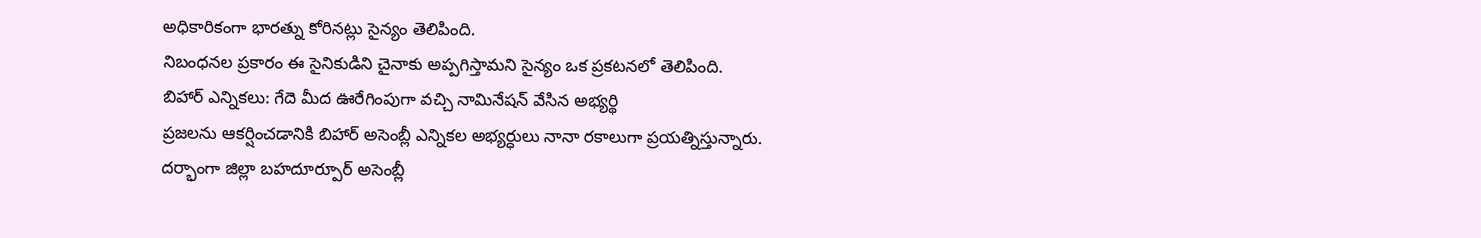అధికారికంగా భారత్ను కోరినట్లు సైన్యం తెలిపింది.
నిబంధనల ప్రకారం ఈ సైనికుడిని చైనాకు అప్పగిస్తామని సైన్యం ఒక ప్రకటనలో తెలిపింది.
బిహార్ ఎన్నికలు: గేదె మీద ఊరేగింపుగా వచ్చి నామినేషన్ వేసిన అభ్యర్థి
ప్రజలను ఆకర్షించడానికి బిహార్ అసెంబ్లీ ఎన్నికల అభ్యర్ధులు నానా రకాలుగా ప్రయత్నిస్తున్నారు.
దర్భాంగా జిల్లా బహదూర్పూర్ అసెంబ్లీ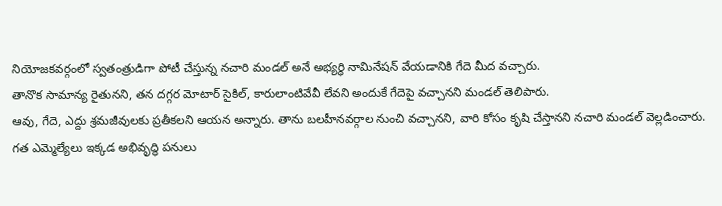నియోజకవర్గంలో స్వతంత్రుడిగా పోటీ చేస్తున్న నచారి మండల్ అనే అభ్యర్ధి నామినేషన్ వేయడానికి గేదె మీద వచ్చారు.
తానొక సామాన్య రైతునని, తన దగ్గర మోటార్ సైకిల్, కారులాంటివేవీ లేవని అందుకే గేదెపై వచ్చానని మండల్ తెలిపారు.
ఆవు, గేదె, ఎద్దు శ్రమజీవులకు ప్రతీకలని ఆయన అన్నారు. తాను బలహీనవర్గాల నుంచి వచ్చానని, వారి కోసం కృషి చేస్తానని నచారి మండల్ వెల్లడించారు.
గత ఎమ్మెల్యేలు ఇక్కడ అభివృద్ధి పనులు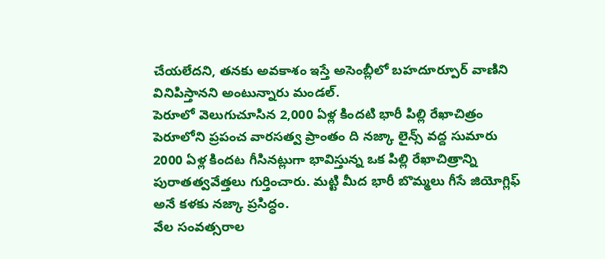చేయలేదని, తనకు అవకాశం ఇస్తే అసెంబ్లీలో బహదూర్పూర్ వాణిని వినిపిస్తానని అంటున్నారు మండల్.
పెరూలో వెలుగుచూసిన 2,000 ఏళ్ల కిందటి భారీ పిల్లి రేఖాచిత్రం
పెరూలోని ప్రపంచ వారసత్వ ప్రాంతం ది నజ్కా లైన్స్ వద్ద సుమారు 2000 ఏళ్ల కిందట గీసినట్లుగా భావిస్తున్న ఒక పిల్లి రేఖాచిత్రాన్ని పురాతత్వవేత్తలు గుర్తించారు. మట్టి మీద భారీ బొమ్మలు గీసే జియోగ్లిఫ్ అనే కళకు నజ్కా ప్రసిద్ధం.
వేల సంవత్సరాల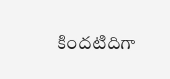కిందటిదిగా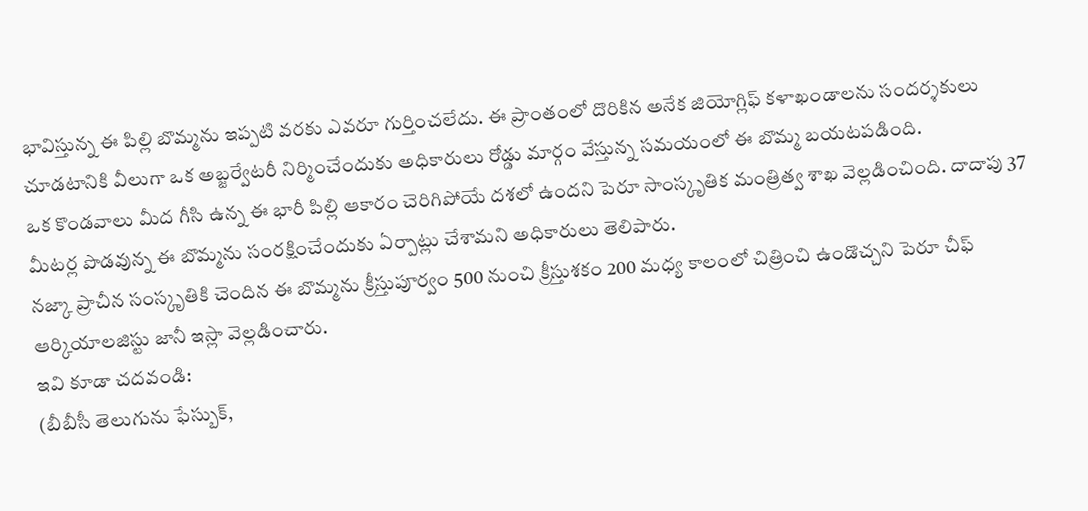భావిస్తున్న ఈ పిల్లి బొమ్మను ఇప్పటి వరకు ఎవరూ గుర్తించలేదు. ఈ ప్రాంతంలో దొరికిన అనేక జియోగ్లిఫ్ కళాఖండాలను సందర్శకులు చూడటానికి వీలుగా ఒక అబ్జర్వేటరీ నిర్మించేందుకు అధికారులు రోడ్డు మార్గం వేస్తున్న సమయంలో ఈ బొమ్మ బయటపడింది.
ఒక కొండవాలు మీద గీసి ఉన్న ఈ భారీ పిల్లి ఆకారం చెరిగిపోయే దశలో ఉందని పెరూ సాంస్కృతిక మంత్రిత్వ శాఖ వెల్లడించింది. దాదాపు 37 మీటర్ల పొడవున్న ఈ బొమ్మను సంరక్షించేందుకు ఏర్పాట్లు చేశామని అధికారులు తెలిపారు.
నజ్కా ప్రాచీన సంస్కృతికి చెందిన ఈ బొమ్మను క్రీస్తుపూర్వం 500 నుంచి క్రీస్తుశకం 200 మధ్య కాలంలో చిత్రించి ఉండొచ్చని పెరూ చీఫ్ ఆర్కియాలజిస్టు జానీ ఇస్లా వెల్లడించారు.
ఇవి కూడా చదవండి:
(బీబీసీ తెలుగును ఫేస్బుక్,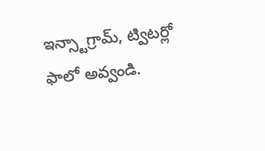ఇన్స్టాగ్రామ్, ట్విటర్లో ఫాలో అవ్వండి.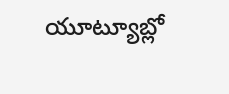యూట్యూబ్లో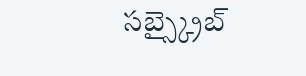సబ్స్క్రైబ్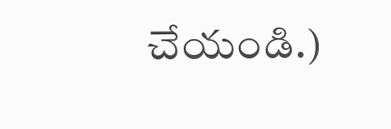చేయండి.)